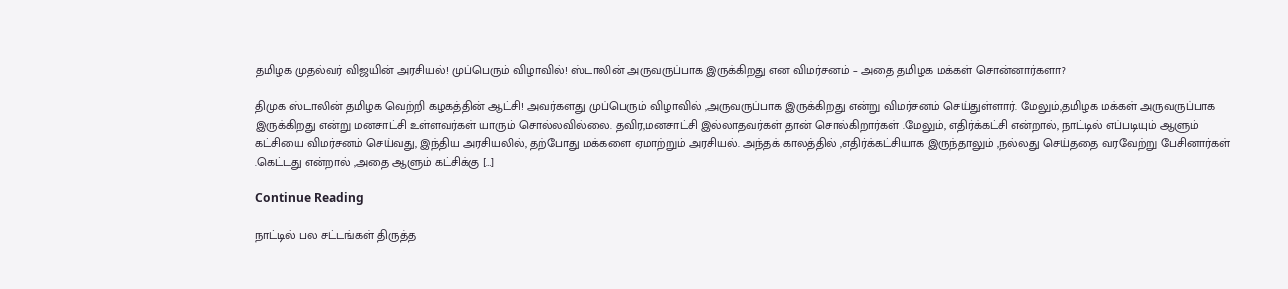தமிழக முதல்வர் விஜயின் அரசியல்! முப்பெரும் விழாவில்! ஸ்டாலின் அருவருப்பாக இருக்கிறது என விமர்சனம் – அதை தமிழக மக்கள் சொன்னார்களா?

திமுக ஸ்டாலின் தமிழக வெற்றி கழகத்தின் ஆட்சி! அவர்களது முப்பெரும் விழாவில் ,அருவருப்பாக இருக்கிறது என்று விமர்சனம் செய்துள்ளார். மேலும்,தமிழக மக்கள் அருவருப்பாக இருக்கிறது என்று மனசாட்சி உள்ளவர்கள் யாரும் சொல்லவில்லை. தவிர,மனசாட்சி இல்லாதவர்கள் தான் சொல்கிறார்கள் .மேலும், எதிர்க்கட்சி என்றால், நாட்டில் எப்படியும் ஆளும் கட்சியை விமர்சனம் செய்வது, இந்திய அரசியலில், தற்போது மக்களை ஏமாற்றும் அரசியல். அந்தக் காலத்தில் ,எதிர்க்கட்சியாக இருந்தாலும் ,நல்லது செய்ததை வரவேற்று பேசினார்கள் .கெட்டது என்றால் ,அதை ஆளும் கட்சிக்கு […]

Continue Reading

நாட்டில் பல சட்டங்கள் திருத்த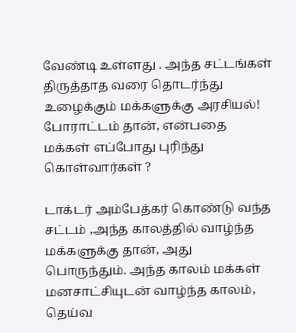வேண்டி உள்ளது ‌‌. அந்த சட்டங்கள் திருத்தாத வரை தொடர்ந்து உழைக்கும் மக்களுக்கு அரசியல்! போராட்டம் தான், என்பதை மக்கள் எப்போது புரிந்து கொள்வார்கள் ?

டாக்டர் அம்பேத்கர் கொண்டு வந்த சட்டம் ,அந்த காலத்தில் வாழ்ந்த மக்களுக்கு தான், அது பொருந்தும். அந்த காலம் மக்கள் மனசாட்சியுடன் வாழ்ந்த காலம், தெய்வ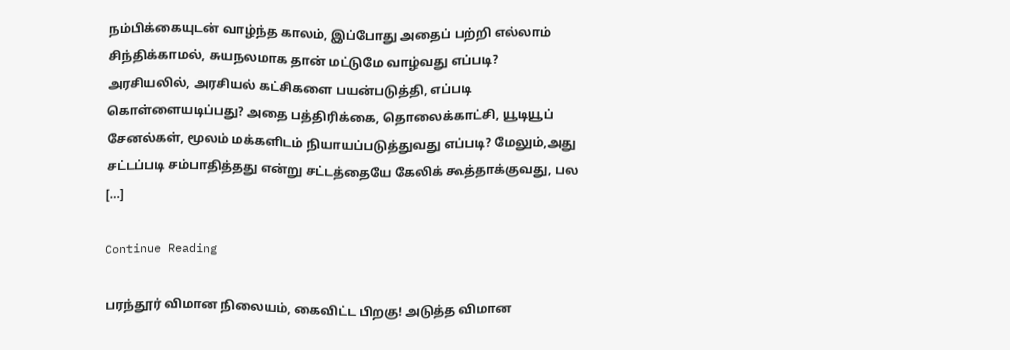நம்பிக்கையுடன் வாழ்ந்த காலம், இப்போது அதைப் பற்றி எல்லாம் சிந்திக்காமல், சுயநலமாக தான் மட்டுமே வாழ்வது எப்படி? அரசியலில், அரசியல் கட்சிகளை பயன்படுத்தி, எப்படி கொள்ளையடிப்பது? அதை பத்திரிக்கை, தொலைக்காட்சி, யூடியூப் சேனல்கள், மூலம் மக்களிடம் நியாயப்படுத்துவது எப்படி? மேலும்,அது சட்டப்படி சம்பாதித்தது என்று சட்டத்தையே கேலிக் கூத்தாக்குவது, பல […]

Continue Reading

பரந்தூர் விமான நிலையம், கைவிட்ட பிறகு! அடுத்த விமான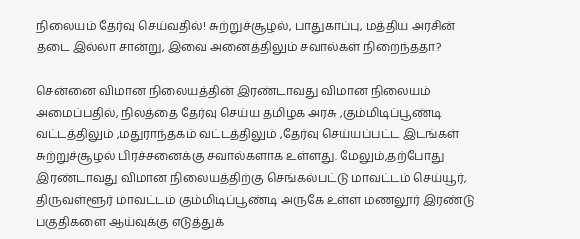நிலையம் தேர்வு செய்வதில்! சுற்றுச்சூழல், பாதுகாப்பு, மத்திய அரசின் தடை இல்லா சான்று, இவை அனைத்திலும் சவால்கள் நிறைந்ததா?

சென்னை விமான நிலையத்தின் இரண்டாவது விமான நிலையம் அமைப்பதில், நிலத்தை தேர்வு செய்ய தமிழக அரசு ,கும்மிடிப்பூண்டி வட்டத்திலும் ,மதுராந்தகம் வட்டத்திலும் ,தேர்வு செய்யப்பட்ட இடங்கள் சுற்றுச்சூழல் பிரச்சனைக்கு சவால்களாக உள்ளது. மேலும்,தற்போது இரண்டாவது விமான நிலையத்திற்கு செங்கல்பட்டு மாவட்டம் செய்யூர், திருவள்ளூர் மாவட்டம் கும்மிடிப்பூண்டி அருகே உள்ள மணலூர் இரண்டு பகுதிகளை ஆய்வுக்கு எடுத்துக்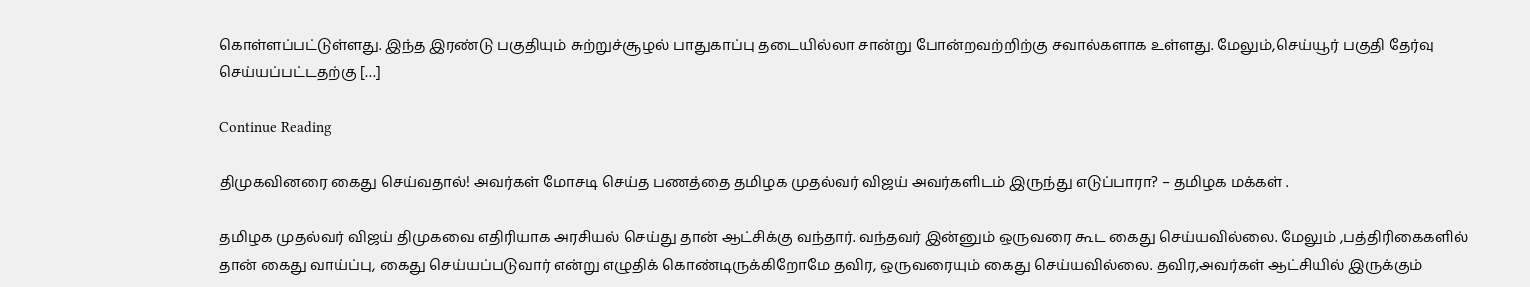கொள்ளப்பட்டுள்ளது. இந்த இரண்டு பகுதியும் சுற்றுச்சூழல் பாதுகாப்பு தடையில்லா சான்று போன்றவற்றிற்கு சவால்களாக உள்ளது. மேலும்,செய்யூர் பகுதி தேர்வு செய்யப்பட்டதற்கு […]

Continue Reading

திமுகவினரை கைது செய்வதால்! அவர்கள் மோசடி செய்த பணத்தை தமிழக முதல்வர் விஜய் அவர்களிடம் இருந்து எடுப்பாரா? – தமிழக மக்கள் .

தமிழக முதல்வர் விஜய் திமுகவை எதிரியாக அரசியல் செய்து தான் ஆட்சிக்கு வந்தார். வந்தவர் இன்னும் ஒருவரை கூட கைது செய்யவில்லை. மேலும் ,பத்திரிகைகளில் தான் கைது வாய்ப்பு, கைது செய்யப்படுவார் என்று எழுதிக் கொண்டிருக்கிறோமே தவிர, ஒருவரையும் கைது செய்யவில்லை. தவிர,அவர்கள் ஆட்சியில் இருக்கும்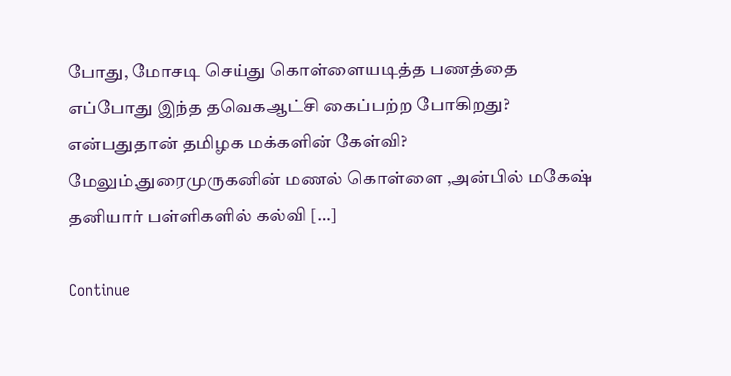போது, மோசடி செய்து கொள்ளையடித்த பணத்தை எப்போது இந்த தவெகஆட்சி கைப்பற்ற போகிறது? என்பதுதான் தமிழக மக்களின் கேள்வி? மேலும்,துரைமுருகனின் மணல் கொள்ளை ,அன்பில் மகேஷ் தனியார் பள்ளிகளில் கல்வி […]

Continue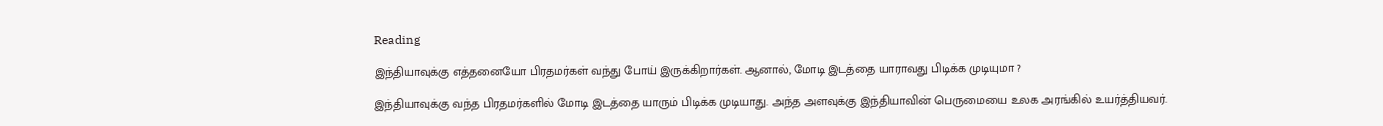Reading

இந்தியாவுக்கு எத்தனையோ பிரதமர்கள் வந்து போய் இருக்கிறார்கள். ஆனால், மோடி இடத்தை யாராவது பிடிக்க முடியுமா ?

இந்தியாவுக்கு வந்த பிரதமர்களில் மோடி இடத்தை யாரும் பிடிக்க முடியாது. அந்த அளவுக்கு இந்தியாவின் பெருமையை உலக அரங்கில் உயர்த்தியவர்.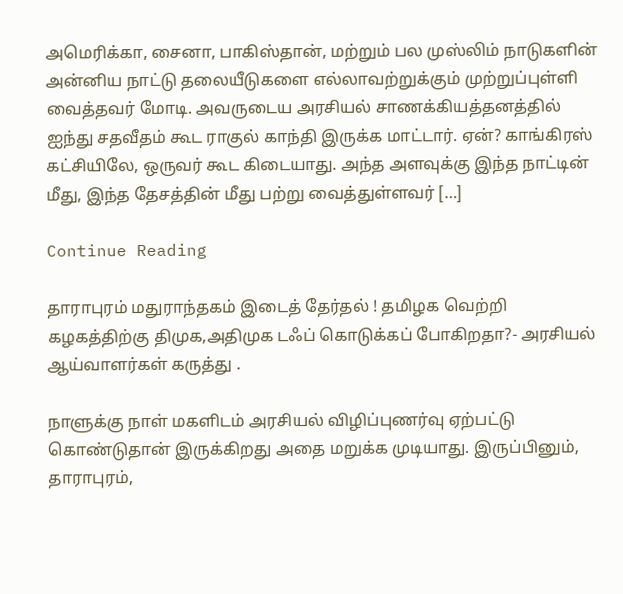அமெரிக்கா, சைனா, பாகிஸ்தான், மற்றும் பல முஸ்லிம் நாடுகளின் அன்னிய நாட்டு தலையீடுகளை எல்லாவற்றுக்கும் முற்றுப்புள்ளி வைத்தவர் மோடி. அவருடைய அரசியல் சாணக்கியத்தனத்தில் ஐந்து சதவீதம் கூட ராகுல் காந்தி இருக்க மாட்டார். ஏன்? காங்கிரஸ் கட்சியிலே, ஒருவர் கூட கிடையாது. அந்த அளவுக்கு இந்த நாட்டின் மீது, இந்த தேசத்தின் மீது பற்று வைத்துள்ளவர் […]

Continue Reading

தாராபுரம் மதுராந்தகம் இடைத் தேர்தல் ! தமிழக வெற்றி கழகத்திற்கு திமுக,அதிமுக டஃப் கொடுக்கப் போகிறதா?- அரசியல் ஆய்வாளர்கள் கருத்து .

நாளுக்கு நாள் மகளிடம் அரசியல் விழிப்புணர்வு ஏற்பட்டு கொண்டுதான் இருக்கிறது அதை மறுக்க முடியாது. இருப்பினும், தாராபுரம்,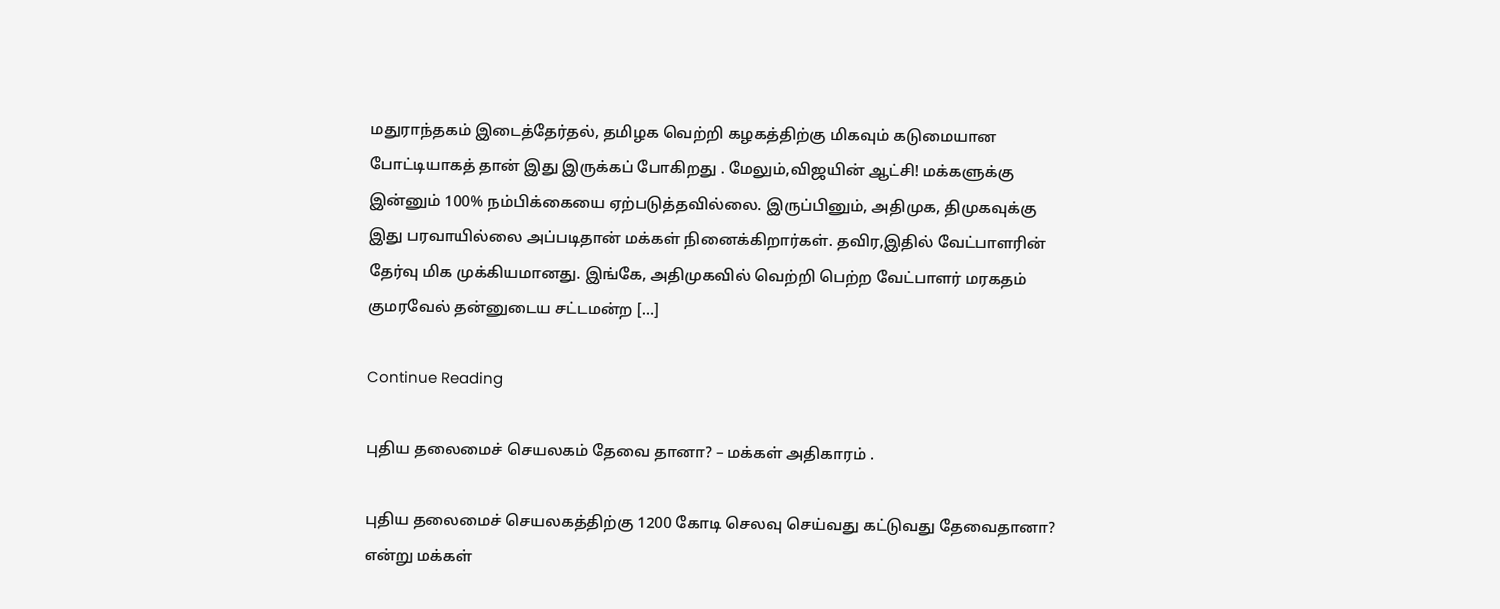மதுராந்தகம் இடைத்தேர்தல், தமிழக வெற்றி கழகத்திற்கு மிகவும் கடுமையான போட்டியாகத் தான் இது இருக்கப் போகிறது . மேலும்,விஜயின் ஆட்சி! மக்களுக்கு இன்னும் 100% நம்பிக்கையை ஏற்படுத்தவில்லை. இருப்பினும், அதிமுக, திமுகவுக்கு இது பரவாயில்லை அப்படிதான் மக்கள் நினைக்கிறார்கள். தவிர,இதில் வேட்பாளரின் தேர்வு மிக முக்கியமானது. இங்கே, அதிமுகவில் வெற்றி பெற்ற வேட்பாளர் மரகதம் குமரவேல் தன்னுடைய சட்டமன்ற […]

Continue Reading

புதிய தலைமைச் செயலகம் தேவை தானா? – மக்கள் அதிகாரம் .

புதிய தலைமைச் செயலகத்திற்கு 1200 கோடி செலவு செய்வது கட்டுவது தேவைதானா? என்று மக்கள்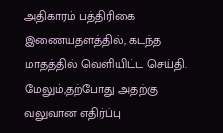அதிகாரம் பத்திரிகை இணையதளத்தில், கடந்த மாதத்தில் வெளியிட்ட செய்தி. மேலும்,தற்போது அதற்கு வலுவான எதிர்ப்பு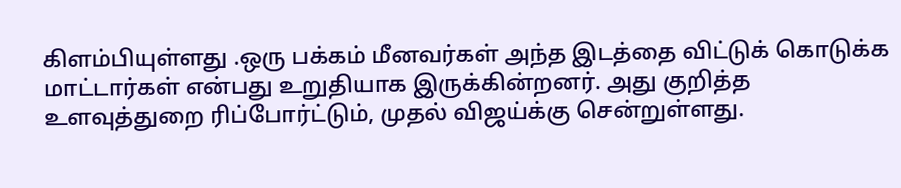கிளம்பியுள்ளது .ஒரு பக்கம் மீனவர்கள் அந்த இடத்தை விட்டுக் கொடுக்க மாட்டார்கள் என்பது உறுதியாக இருக்கின்றனர். அது குறித்த உளவுத்துறை ரிப்போர்ட்டும், முதல் விஜய்க்கு சென்றுள்ளது.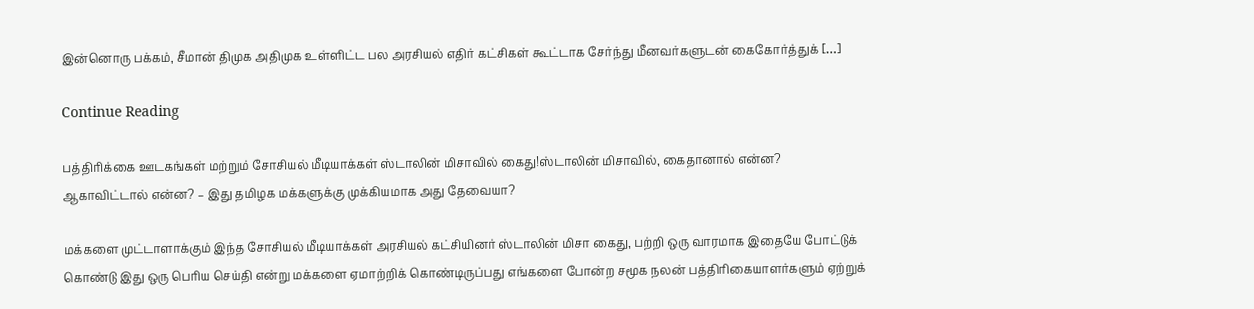இன்னொரு பக்கம், சீமான் திமுக அதிமுக உள்ளிட்ட பல அரசியல் எதிர் கட்சிகள் கூட்டாக சேர்ந்து மீனவர்களுடன் கைகோர்த்துக் […]

Continue Reading

பத்திரிக்கை ஊடகங்கள் மற்றும் சோசியல் மீடியாக்கள் ஸ்டாலின் மிசாவில் கைது!ஸ்டாலின் மிசாவில், கைதானால் என்ன? ஆகாவிட்டால் என்ன? – இது தமிழக மக்களுக்கு முக்கியமாக அது தேவையா?

மக்களை முட்டாளாக்கும் இந்த சோசியல் மீடியாக்கள் அரசியல் கட்சியினர் ஸ்டாலின் மிசா கைது, பற்றி ஒரு வாரமாக இதையே போட்டுக் கொண்டு இது ஒரு பெரிய செய்தி என்று மக்களை ஏமாற்றிக் கொண்டிருப்பது எங்களை போன்ற சமூக நலன் பத்திரிகையாளர்களும் ஏற்றுக்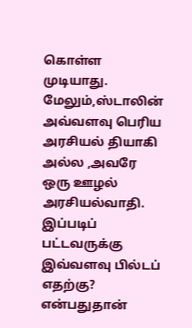கொள்ள முடியாது. மேலும்,ஸ்டாலின் அவ்வளவு பெரிய அரசியல் தியாகி அல்ல ,அவரே ஒரு ஊழல் அரசியல்வாதி. இப்படிப் பட்டவருக்கு இவ்வளவு பில்டப் எதற்கு? என்பதுதான்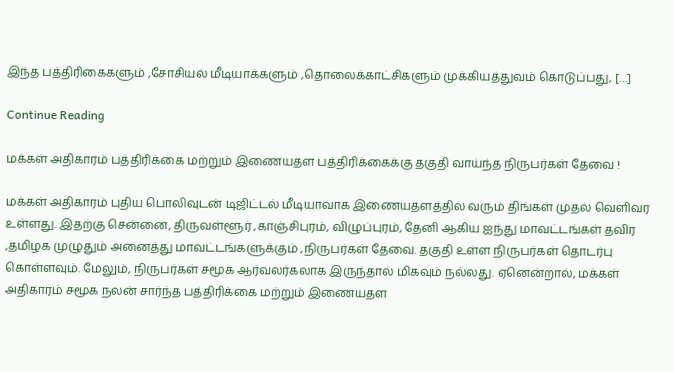இந்த பத்திரிகைகளும் ,சோசியல் மீடியாக்களும் ,தொலைக்காட்சிகளும் முக்கியத்துவம் கொடுப்பது, […]

Continue Reading

மக்கள் அதிகாரம் பத்திரிக்கை மற்றும் இணையதள பத்திரிக்கைக்கு தகுதி வாய்ந்த நிருபர்கள் தேவை !

மக்கள் அதிகாரம் புதிய பொலிவுடன் டிஜிட்டல் மீடியாவாக இணையதளத்தில் வரும் திங்கள் முதல் வெளிவர உள்ளது. இதற்கு சென்னை, திருவள்ளூர் ,காஞ்சிபுரம், விழுப்புரம், தேனி ஆகிய ஐந்து மாவட்டங்கள் தவிர ,தமிழக முழுதும் அனைத்து மாவட்டங்களுக்கும் ,நிருபர்கள் தேவை. தகுதி உள்ள நிருபர்கள் தொடர்பு கொள்ளவும். மேலும், நிருபர்கள் சமூக ஆர்வலர்கலாக இருந்தால் மிகவும் நல்லது. ஏனென்றால், மக்கள் அதிகாரம் சமூக நலன் சார்ந்த பத்திரிக்கை மற்றும் இணையதள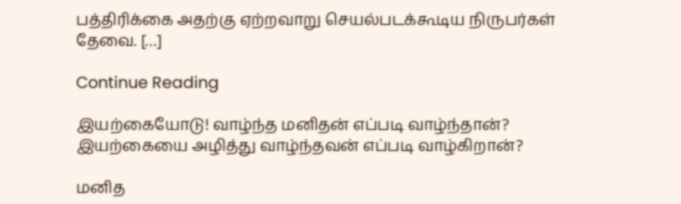பத்திரிக்கை அதற்கு ஏற்றவாறு செயல்படக்கூடிய நிருபர்கள் தேவை. […]

Continue Reading

இயற்கையோடு! வாழ்ந்த மனிதன் எப்படி வாழ்ந்தான்? இயற்கையை அழித்து வாழ்ந்தவன் எப்படி வாழ்கிறான்?

மனித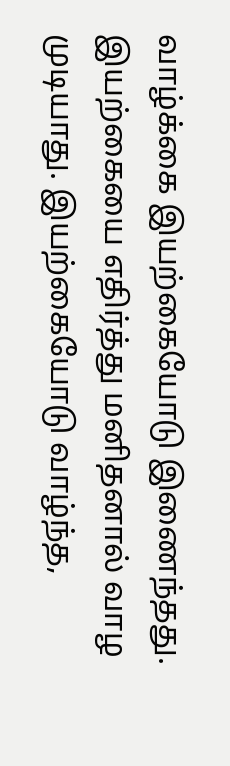வாழ்க்கை இயற்கையோடு இணைந்தது. இயற்கையை எதிர்த்து மனிதனால் வாழ முடியாது. இயற்கையோடு வாழ்ந்த,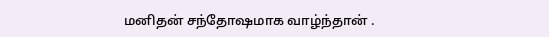மனிதன் சந்தோஷமாக வாழ்ந்தான் .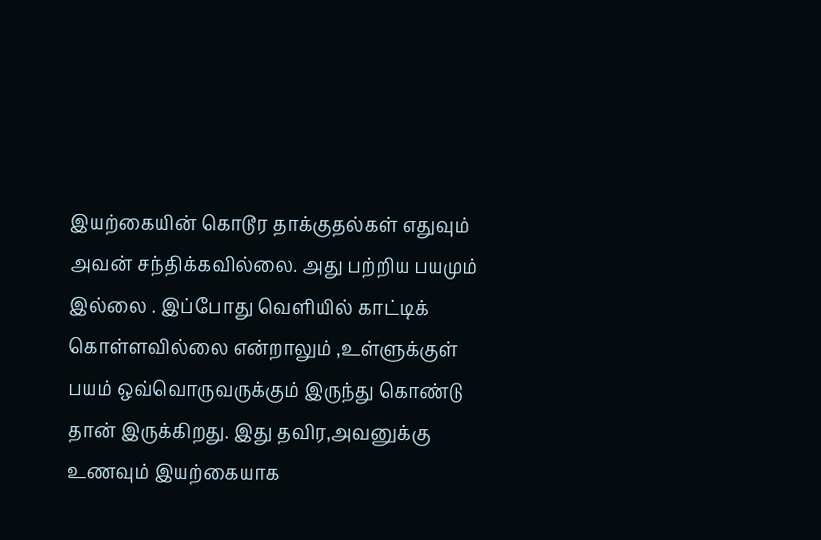இயற்கையின் கொடூர தாக்குதல்கள் எதுவும் அவன் சந்திக்கவில்லை. அது பற்றிய பயமும் இல்லை . இப்போது வெளியில் காட்டிக் கொள்ளவில்லை என்றாலும் ,உள்ளுக்குள் பயம் ஒவ்வொருவருக்கும் இருந்து கொண்டு தான் இருக்கிறது. இது தவிர,அவனுக்கு உணவும் இயற்கையாக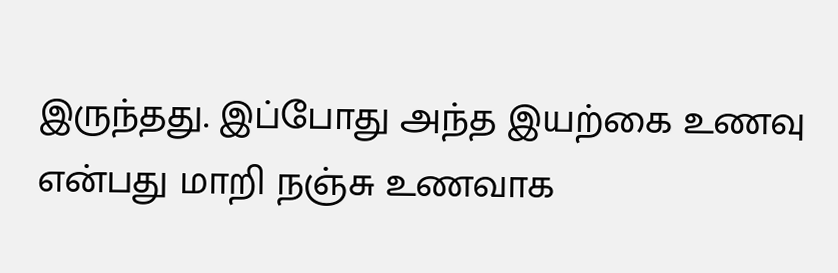இருந்தது. இப்போது அந்த இயற்கை உணவு என்பது மாறி நஞ்சு உணவாக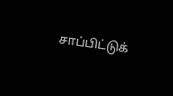சாப்பிட்டுக்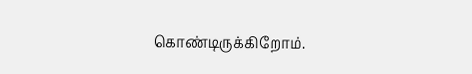கொண்டிருக்கிறோம்.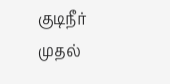குடிநீர் முதல்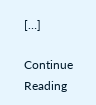[…]

Continue Reading